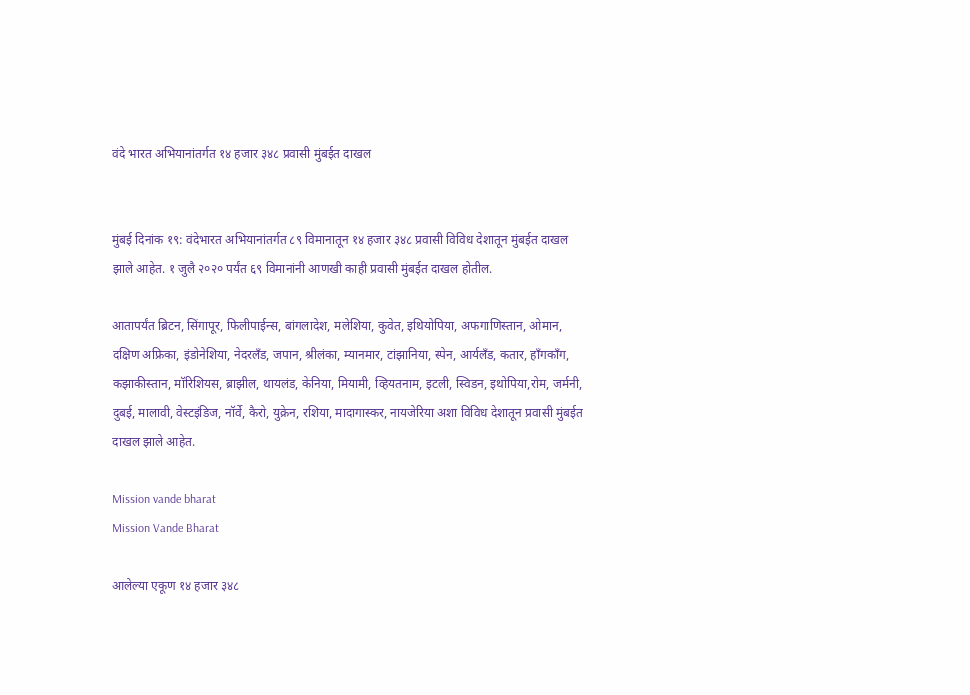वंदे भारत अभियानांतर्गत १४ हजार ३४८ प्रवासी मुंबईत दाखल


मुंबई दिनांक १९: वंदेभारत अभियानांतर्गत ८९ विमानातून १४ हजार ३४८ प्रवासी विविध देशातून मुंबईत दाखल झाले आहेत. १ जुलै २०२० पर्यंत ६९ विमानांनी आणखी काही प्रवासी मुंबईत दाखल होतील.

आतापर्यंत ब्रिटन, सिंगापूर, फिलीपाईन्स, बांगलादेश, मलेशिया, कुवेत, इथियोपिया, अफगाणिस्तान, ओमान, दक्षिण अफ्रिका, इंडोनेशिया, नेदरलँड, जपान, श्रीलंका, म्यानमार, टांझानिया, स्पेन, आर्यलँड, कतार, हाँगकाँग, कझाकीस्तान, मॉरिशियस, ब्राझील, थायलंड, केनिया, मियामी, व्हियतनाम, इटली, स्विडन, इथोपिया,रोम, जर्मनी, दुबई, मालावी, वेस्टइंडिज, नॉर्वे, कैरो, युक्रेन, रशिया, मादागास्कर, नायजेरिया अशा विविध देशातून प्रवासी मुंबईत दाखल झाले आहेत.

Mission vande bharat
Mission Vande Bharat

आलेल्या एकूण १४ हजार ३४८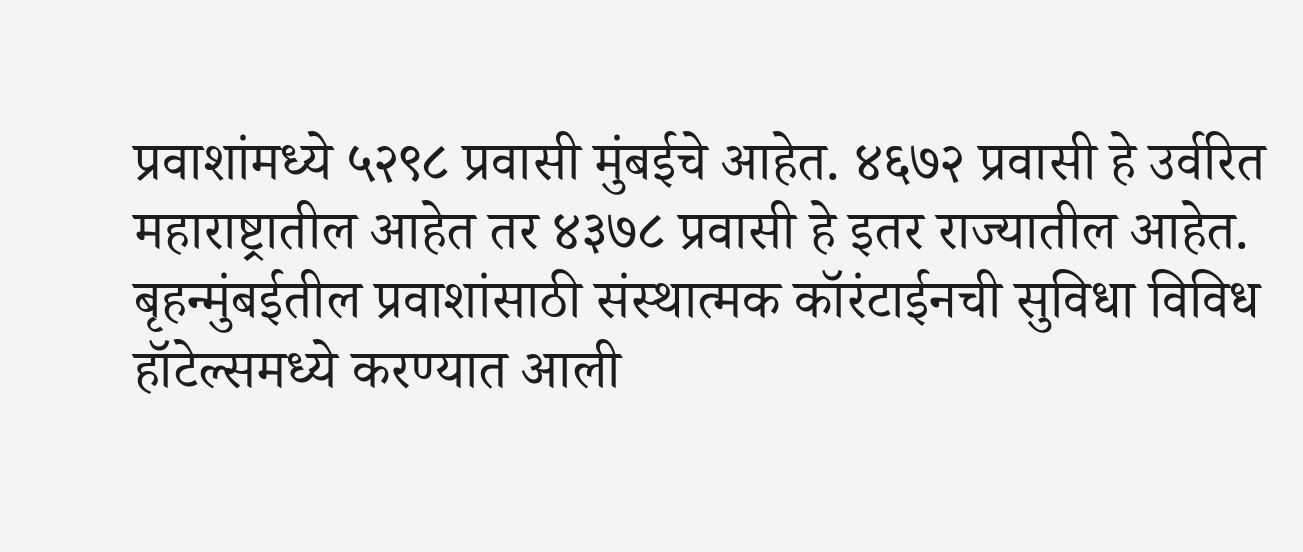प्रवाशांमध्ये ५२९८ प्रवासी मुंबईचे आहेत. ४६७२ प्रवासी हे उर्वरित महाराष्ट्रातील आहेत तर ४३७८ प्रवासी हे इतर राज्यातील आहेत. बृहन्मुंबईतील प्रवाशांसाठी संस्थात्मक कॉरंटाईनची सुविधा विविध हॉटेल्समध्ये करण्यात आली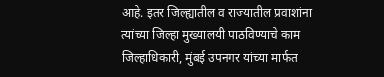आहे. इतर जिल्ह्यातील व राज्यातील प्रवाशांना त्यांच्या जिल्हा मुख्यालयी पाठविण्याचे काम  जिल्हाधिकारी, मुंबई उपनगर यांच्या मार्फत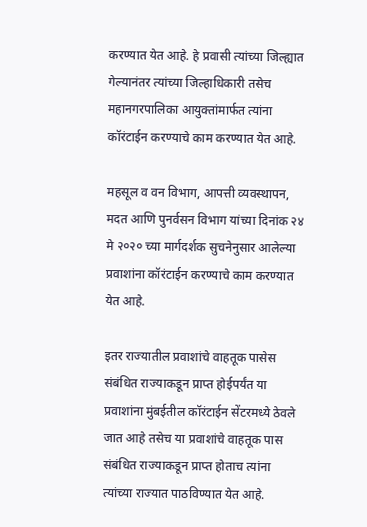करण्यात येत आहे. हे प्रवासी त्यांच्या जिल्ह्यात गेल्यानंतर त्यांच्या जिल्हाधिकारी तसेच महानगरपालिका आयुक्तांमार्फत त्यांना कॉरंटाईन करण्याचे काम करण्यात येत आहे.

महसूल व वन विभाग, आपत्ती व्यवस्थापन, मदत आणि पुनर्वसन विभाग यांच्या दिनांक २४ मे २०२० च्या मार्गदर्शक सुचनेनुसार आलेल्या प्रवाशांना कॉरंटाईन करण्याचे काम करण्यात येत आहे.

इतर राज्यातील प्रवाशांचे वाहतूक पासेस संबंधित राज्याकडून प्राप्त होईपर्यंत या प्रवाशांना मुंबईतील कॉरंटाईन सेंटरमध्ये ठेवले जात आहे तसेच या प्रवाशांचे वाहतूक पास संबंधित राज्याकडून प्राप्त होताच त्यांना त्यांच्या राज्यात पाठविण्यात येत आहे.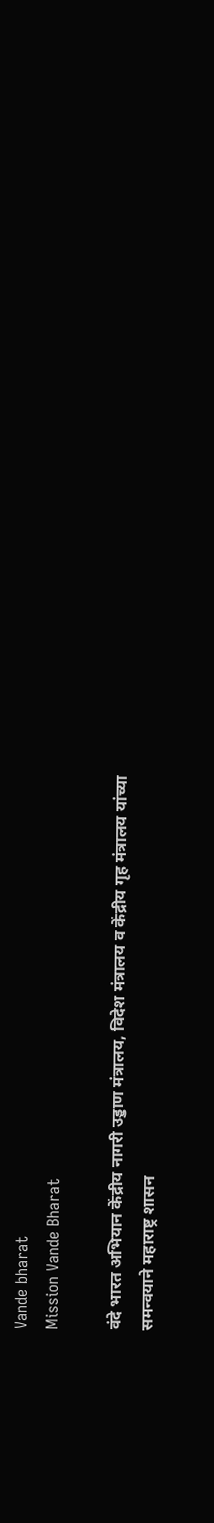Vande bharat
Mission Vande Bharat

वंदे भारत अभियान केंद्रीय नागरी उड्डाण मंत्रालय, विदेश मंत्रालय व केंद्रीय गृह मंत्रालय यांच्या समन्वयाने महाराष्ट्र शासन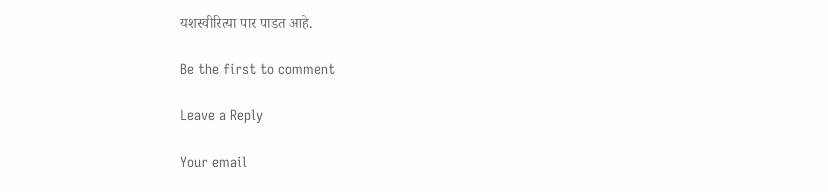यशस्वीरित्या पार पाडत आहे.

Be the first to comment

Leave a Reply

Your email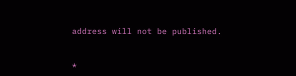address will not be published.


*